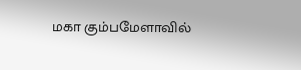மகா கும்பமேளாவில்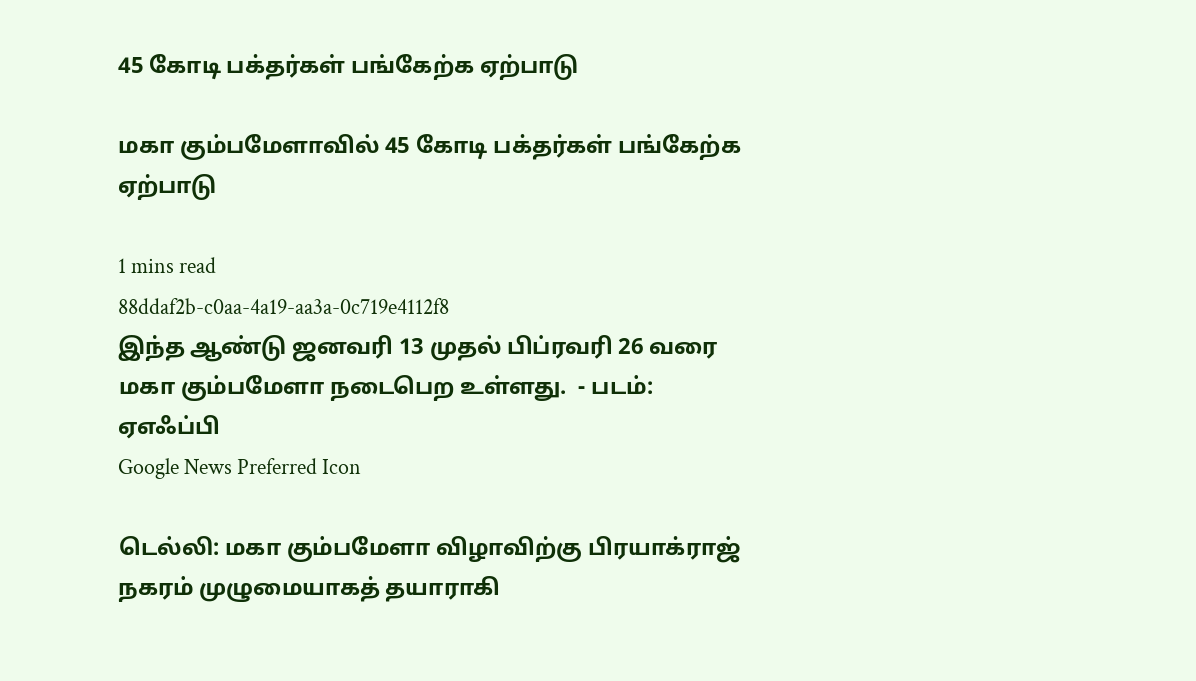45 கோடி பக்தர்கள் பங்கேற்க ஏற்பாடு

மகா கும்பமேளாவில் 45 கோடி பக்தர்கள் பங்கேற்க ஏற்பாடு

1 mins read
88ddaf2b-c0aa-4a19-aa3a-0c719e4112f8
இந்த ஆண்டு ஜனவரி 13 முதல் பிப்ரவரி 26 வரை மகா கும்பமேளா நடைபெற உள்ளது.  - படம்: ஏஎஃப்பி
Google News Preferred Icon

டெல்லி: மகா கும்பமேளா விழாவிற்கு பிரயாக்ராஜ் நகரம் முழுமையாகத் தயாராகி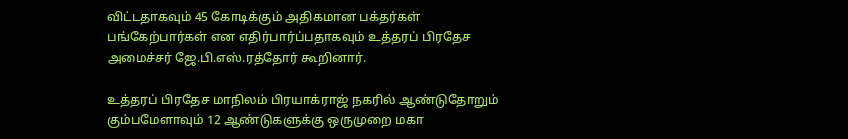விட்டதாகவும் 45 கோடிக்கும் அதிகமான பக்தர்கள் பங்கேற்பார்கள் என எதிர்பார்ப்பதாகவும் உத்தரப் பிரதேச அமைச்சர் ஜே.பி.எஸ்.ரத்தோர் கூறினார்.

உத்தரப் பிரதேச மாநிலம் பிரயாக்ராஜ் நகரில் ஆண்டுதோறும் கும்பமேளாவும் 12 ஆண்டுகளுக்கு ஒருமுறை மகா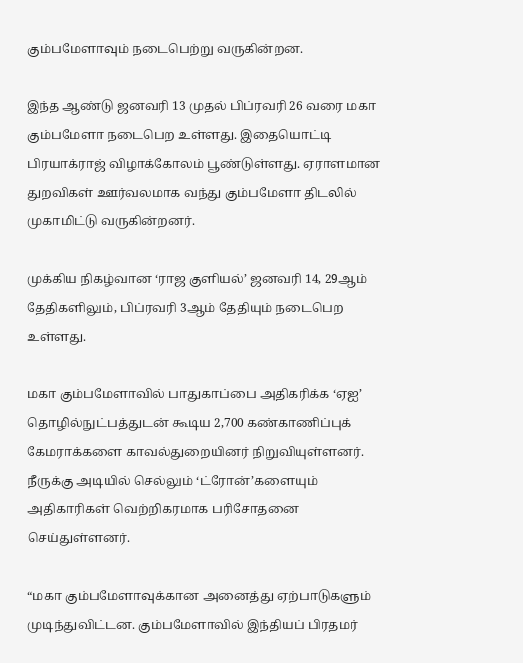கும்பமேளாவும் நடைபெற்று வருகின்றன.

இந்த ஆண்டு ஜனவரி 13 முதல் பிப்ரவரி 26 வரை மகா கும்பமேளா நடைபெற உள்ளது. இதையொட்டி பிரயாக்ராஜ் விழாக்கோலம் பூண்டுள்ளது. ஏராளமான துறவிகள் ஊர்வலமாக வந்து கும்பமேளா திடலில் முகாமிட்டு வருகின்றனர்.

முக்கிய நிகழ்வான ‘ராஜ குளியல்’ ஜனவரி 14, 29ஆம் தேதிகளிலும், பிப்ரவரி 3ஆம் தேதியும் நடைபெற உள்ளது.

மகா கும்பமேளாவில் பாதுகாப்பை அதிகரிக்க ‘ஏஐ’ தொழில்நுட்பத்துடன் கூடிய 2,700 கண்காணிப்புக் கேமராக்களை காவல்துறையினர் நிறுவியுள்ளனர். நீருக்கு அடியில் செல்லும் ‘ட்ரோன்’களையும் அதிகாரிகள் வெற்றிகரமாக பரிசோதனை செய்துள்ளனர்.

“மகா கும்பமேளாவுக்கான அனைத்து ஏற்பாடுகளும் முடிந்துவிட்டன. கும்பமேளாவில் இந்தியப் பிரதமர்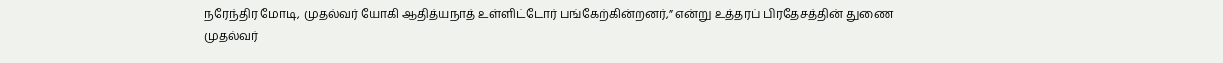நரேந்திர மோடி, முதல்வர் யோகி ஆதித்யநாத் உள்ளிட்டோர் பங்கேற்கின்றனர்,” என்று உத்தரப் பிரதேசத்தின் துணை முதல்வர்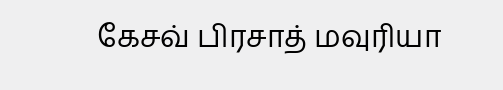கேசவ் பிரசாத் மவுரியா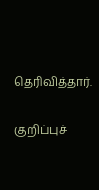தெரிவித்தார்.

குறிப்புச்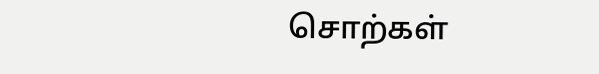சொற்கள்